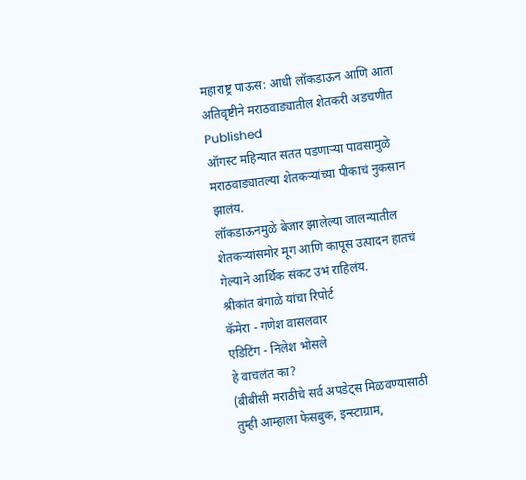महाराष्ट्र पाऊस: आधी लॉकडाऊन आणि आता अतिवृष्टीने मराठवाड्यातील शेतकरी अडचणीत
Published
ऑगस्ट महिन्यात सतत पडणाऱ्या पावसामुळे मराठवाड्यातल्या शेतकऱ्यांच्या पीकाचं नुकसान झालंय.
लॉकडाऊनमुळे बेजार झालेल्या जालन्यातील शेतकऱ्यांसमोर मूग आणि कापूस उत्पादन हातचं गेल्याने आर्थिक संकट उभं राहिलंय.
श्रीकांत बंगाळे यांचा रिपोर्ट
कॅमेरा - गणेश वासलवार
एडिटिंग - निलेश भोसले
हे वाचलंत का?
(बीबीसी मराठीचे सर्व अपडेट्स मिळवण्यासाठी तुम्ही आम्हाला फेसबुक, इन्स्टाग्राम,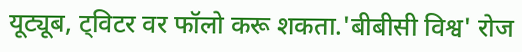यूट्यूब, ट्विटर वर फॉलो करू शकता.'बीबीसी विश्व' रोज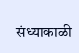संध्याकाळी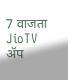7 वाजता JioTV ॲप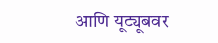आणि यूट्यूबवर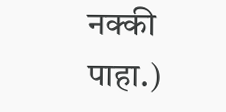नक्की पाहा.)